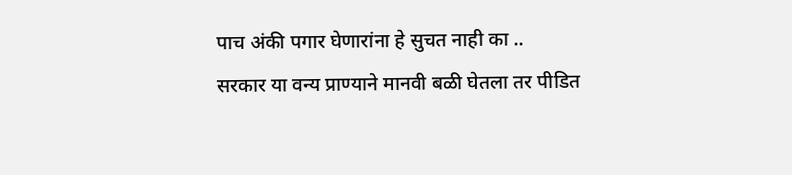पाच अंकी पगार घेणारांना हे सुचत नाही का ..
सरकार या वन्य प्राण्याने मानवी बळी घेतला तर पीडित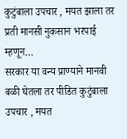कुटुंबाला उपचार , मयत झाला तर प्रती मानसी नुकसान भरपाई म्हणून…
सरकार या वन्य प्राण्याने मानवी बळी घेतला तर पीडित कुटुंबाला उपचार , मयत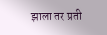झाला तर प्रती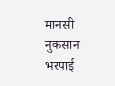मानसी नुकसान भरपाई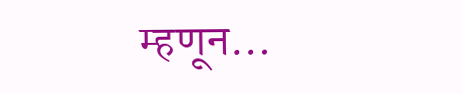म्हणून…